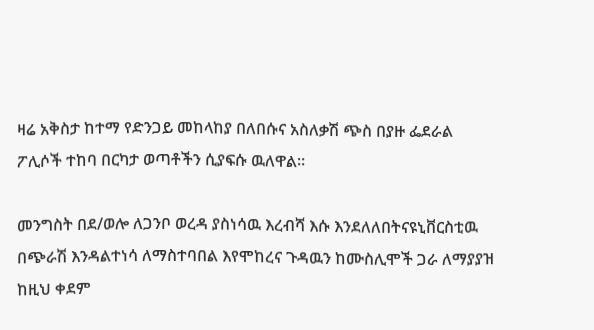ዛሬ አቅስታ ከተማ የድንጋይ መከላከያ በለበሱና አስለቃሽ ጭስ በያዙ ፌደራል ፖሊሶች ተከባ በርካታ ወጣቶችን ሲያፍሱ ዉለዋል።

መንግስት በደ/ወሎ ለጋንቦ ወረዳ ያስነሳዉ እረብሻ እሱ እንደለለበትናዩኒቨርስቲዉ በጭራሽ እንዳልተነሳ ለማስተባበል እየሞከረና ጉዳዉን ከሙስሊሞች ጋራ ለማያያዝ ከዚህ ቀደም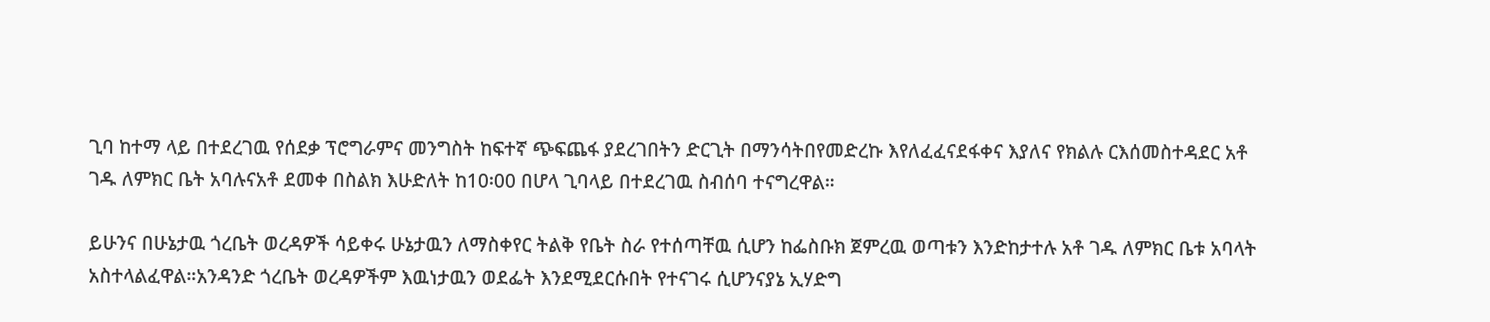ጊባ ከተማ ላይ በተደረገዉ የሰደቃ ፕሮግራምና መንግስት ከፍተኛ ጭፍጨፋ ያደረገበትን ድርጊት በማንሳትበየመድረኩ እየለፈፈናደፋቀና እያለና የክልሉ ርእሰመስተዳደር አቶ ገዱ ለምክር ቤት አባሉናአቶ ደመቀ በስልክ እሁድለት ከ10፡00 በሆላ ጊባላይ በተደረገዉ ስብሰባ ተናግረዋል።

ይሁንና በሁኔታዉ ጎረቤት ወረዳዎች ሳይቀሩ ሁኔታዉን ለማስቀየር ትልቅ የቤት ስራ የተሰጣቸዉ ሲሆን ከፌስቡክ ጀምረዉ ወጣቱን እንድከታተሉ አቶ ገዱ ለምክር ቤቱ አባላት አስተላልፈዋል።አንዳንድ ጎረቤት ወረዳዎችም እዉነታዉን ወደፌት እንደሚደርሱበት የተናገሩ ሲሆንናያኔ ኢሃድግ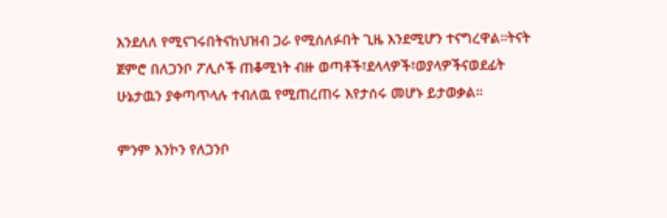እንደለለ የሚናገሩበትናከህዝብ ጋራ የሚሰለፉበት ጊዜ እንደሚሆን ተናግረዋል።ትናት ጀምሮ በለጋንቦ ፖሊሶች ጠቆሚነት ብዙ ወጣቶች፣ደላላዎች፣ወያላዎችናወደፊት ሁኔታዉን ያቀጣጥላሉ ተብለዉ የሚጠረጠሩ እየታሰሩ መሆኑ ይታወቃል።

ምንም እንኮን የለጋንቦ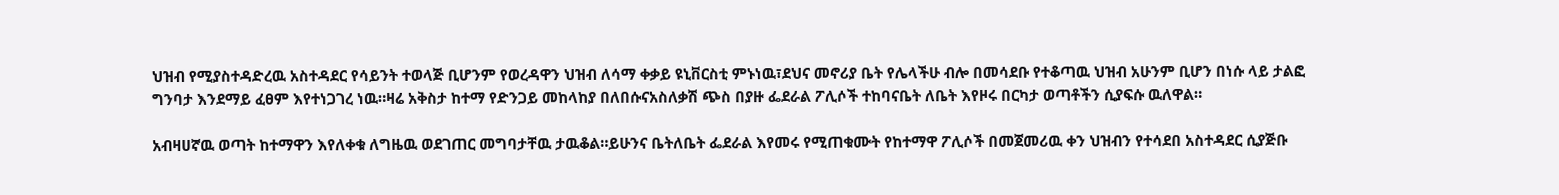ህዝብ የሚያስተዳድረዉ አስተዳደር የሳይንት ተወላጅ ቢሆንም የወረዳዋን ህዝብ ለሳማ ቀቃይ ዩኒቨርስቲ ምኑነዉ፣ደህና መኖሪያ ቤት የሌላችሁ ብሎ በመሳደቡ የተቆጣዉ ህዝብ አሁንም ቢሆን በነሱ ላይ ታልፎ ግንባታ እንደማይ ፈፀም እየተነጋገረ ነዉ።ዛሬ አቅስታ ከተማ የድንጋይ መከላከያ በለበሱናአስለቃሽ ጭስ በያዙ ፌደራል ፖሊሶች ተከባናቤት ለቤት እየዞሩ በርካታ ወጣቶችን ሲያፍሱ ዉለዋል።

አብዛሀኛዉ ወጣት ከተማዋን እየለቀቁ ለግዜዉ ወደገጠር መግባታቸዉ ታዉቆል።ይሁንና ቤትለቤት ፌደራል እየመሩ የሚጠቁሙት የከተማዋ ፖሊሶች በመጀመሪዉ ቀን ህዝብን የተሳደበ አስተዳደር ሲያጅቡ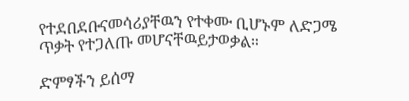የተደበደቡናመሳሪያቸዉን የተቀሙ ቢሆኑም ለድጋሜ ጥቃት የተጋለጡ መሆናቸዉይታወቃል።

ድምፃችን ይሰማ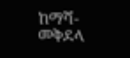ከማሻ-መቅደላ